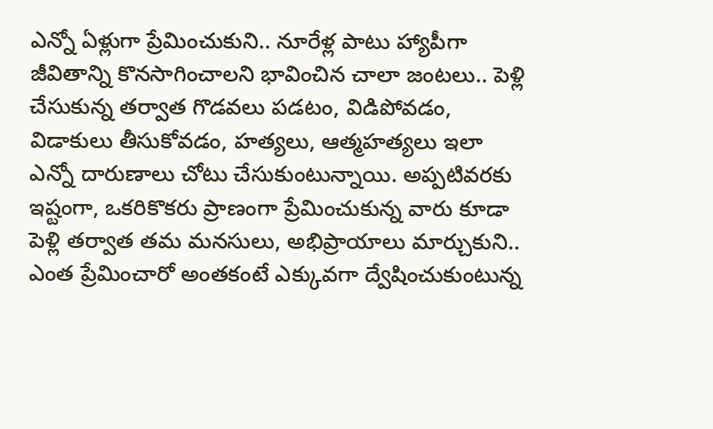ఎన్నో ఏళ్లుగా ప్రేమించుకుని.. నూరేళ్ల పాటు హ్యాపీగా జీవితాన్ని కొనసాగించాలని భావించిన చాలా జంటలు.. పెళ్లి చేసుకున్న తర్వాత గొడవలు పడటం, విడిపోవడం, విడాకులు తీసుకోవడం, హత్యలు, ఆత్మహత్యలు ఇలా ఎన్నో దారుణాలు చోటు చేసుకుంటున్నాయి. అప్పటివరకు ఇష్టంగా, ఒకరికొకరు ప్రాణంగా ప్రేమించుకున్న వారు కూడా పెళ్లి తర్వాత తమ మనసులు, అభిప్రాయాలు మార్చుకుని.. ఎంత ప్రేమించారో అంతకంటే ఎక్కువగా ద్వేషించుకుంటున్న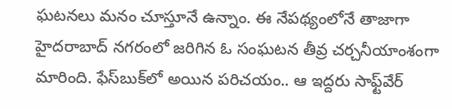ఘటనలు మనం చూస్తూనే ఉన్నాం. ఈ నేపథ్యంలోనే తాజాగా హైదరాబాద్‌ నగరంలో జరిగిన ఓ సంఘటన తీవ్ర చర్చనీయాంశంగా మారింది. ఫేస్‌బుక్‌లో అయిన పరిచయం.. ఆ ఇద్దరు సాఫ్ట్‌వేర్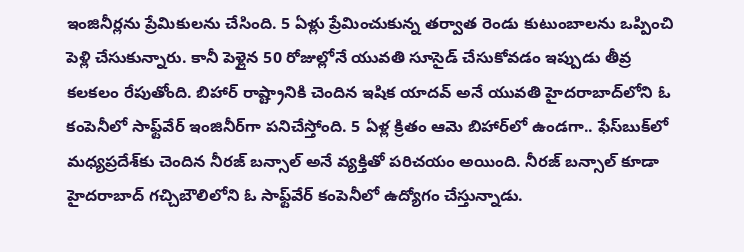ఇంజినీర్లను ప్రేమికులను చేసింది. 5 ఏళ్లు ప్రేమించుకున్న తర్వాత రెండు కుటుంబాలను ఒప్పించి పెళ్లి చేసుకున్నారు. కానీ పెళ్లైన 50 రోజుల్లోనే యువతి సూసైడ్ చేసుకోవడం ఇప్పుడు తీవ్ర కలకలం రేపుతోంది. బిహార్‌ రాష్ట్రానికి చెందిన ఇషిక యాదవ్‌ అనే యువతి హైదరాబాద్‌లోని ఓ కంపెనీలో సాఫ్ట్‌వేర్‌ ఇంజినీర్‌గా పనిచేస్తోంది. 5 ఏళ్ల క్రితం ఆమె బిహార్‌లో ఉండగా.. ఫేస్‌బుక్‌లో మధ్యప్రదేశ్‌కు చెందిన నీరజ్‌ బన్సాల్‌ అనే వ్యక్తితో పరిచయం అయింది. నీరజ్‌ బన్సాల్ కూడా హైదరాబాద్‌ గచ్చిబౌలిలోని ఓ సాఫ్ట్‌వేర్ కంపెనీలో ఉద్యోగం చేస్తున్నాడు.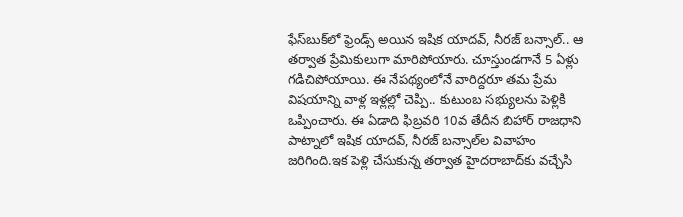ఫేస్‌బుక్‌లో ఫ్రెండ్స్ అయిన ఇషిక యాదవ్, నీరజ్ బన్సాల్.. ఆ తర్వాత ప్రేమికులుగా మారిపోయారు. చూస్తుండగానే 5 ఏళ్లు గడిచిపోయాయి. ఈ నేపథ్యంలోనే వారిద్దరూ తమ ప్రేమ విషయాన్ని వాళ్ల ఇళ్లల్లో చెప్పి.. కుటుంబ సభ్యులను పెళ్లికి ఒప్పించారు. ఈ ఏడాది ఫిబ్రవరి 10వ తేదీన బిహార్ రాజధాని పాట్నాలో ఇషిక యాదవ్, నీరజ్ బన్సాల్‌ల వివాహం జరిగింది.ఇక పెళ్లి చేసుకున్న తర్వాత హైదరాబాద్‌‌కు వచ్చేసి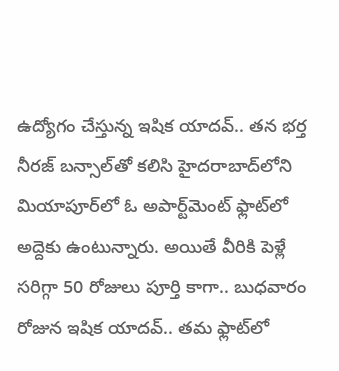ఉద్యోగం చేస్తున్న ఇషిక యాదవ్.. తన భర్త నీరజ్ బన్సాల్‌తో కలిసి హైదరాబాద్‌లోని మియాపూర్‌లో ఓ అపార్ట్‌మెంట్‌ ఫ్లాట్‌లో అద్దెకు ఉంటున్నారు. అయితే వీరికి పెళ్లే సరిగ్గా 50 రోజులు పూర్తి కాగా.. బుధవారం రోజున ఇషిక యాదవ్.. తమ ఫ్లాట్‌లో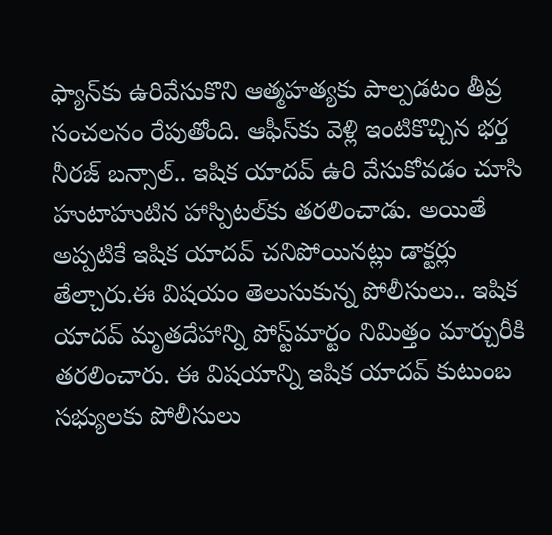ఫ్యాన్‌కు ఉరివేసుకొని ఆత్మహత్యకు పాల్పడటం తీవ్ర సంచలనం రేపుతోంది. ఆఫీస్‌‌కు వెళ్లి ఇంటికొచ్చిన భర్త నీరజ్ బన్సాల్.. ఇషిక యాదవ్‌ ఉరి వేసుకోవడం చూసి హుటాహుటిన హాస్పిటల్‌కు తరలించాడు. అయితే అప్పటికే ఇషిక యాదవ్ చనిపోయినట్లు డాక్టర్లు తేల్చారు.ఈ విషయం తెలుసుకున్న పోలీసులు.. ఇషిక యాదవ్ మృతదేహాన్ని పోస్ట్‌మార్టం నిమిత్తం మార్చురీకి తరలించారు. ఈ విషయాన్ని ఇషిక యాదవ్ కుటుంబ సభ్యులకు పోలీసులు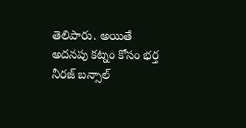తెలిపారు. అయితే అదనపు కట్నం కోసం భర్త నీరజ్ బన్సాల్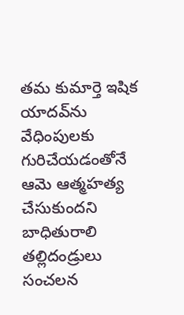తమ కుమార్తె ఇషిక యాదవ్‌ను వేధింపులకు గురిచేయడంతోనే ఆమె ఆత్మహత్య చేసుకుందని బాధితురాలి తల్లిదండ్రులు సంచలన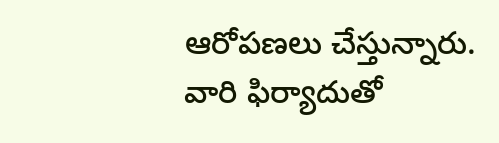ఆరోపణలు చేస్తున్నారు. వారి ఫిర్యాదుతో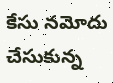కేసు నమోదు చేసుకున్న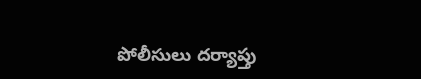పోలీసులు దర్యాప్తు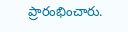ప్రారంభించారు.